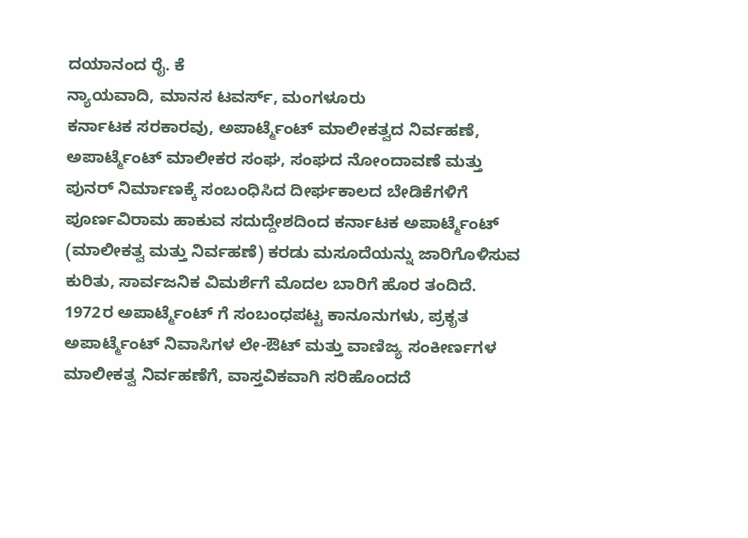ದಯಾನಂದ ರೈ. ಕೆ
ನ್ಯಾಯವಾದಿ, ಮಾನಸ ಟವರ್ಸ್, ಮಂಗಳೂರು
ಕರ್ನಾಟಕ ಸರಕಾರವು, ಅಪಾರ್ಟ್ಮೆಂಟ್ ಮಾಲೀಕತ್ವದ ನಿರ್ವಹಣೆ, ಅಪಾರ್ಟ್ಮೆಂಟ್ ಮಾಲೀಕರ ಸಂಘ, ಸಂಘದ ನೋಂದಾವಣೆ ಮತ್ತು ಪುನರ್ ನಿರ್ಮಾಣಕ್ಕೆ ಸಂಬಂಧಿಸಿದ ದೀರ್ಘಕಾಲದ ಬೇಡಿಕೆಗಳಿಗೆ ಪೂರ್ಣವಿರಾಮ ಹಾಕುವ ಸದುದ್ದೇಶದಿಂದ ಕರ್ನಾಟಕ ಅಪಾರ್ಟ್ಮೆಂಟ್ (ಮಾಲೀಕತ್ವ ಮತ್ತು ನಿರ್ವಹಣೆ) ಕರಡು ಮಸೂದೆಯನ್ನು ಜಾರಿಗೊಳಿಸುವ ಕುರಿತು, ಸಾರ್ವಜನಿಕ ವಿಮರ್ಶೆಗೆ ಮೊದಲ ಬಾರಿಗೆ ಹೊರ ತಂದಿದೆ. 1972ರ ಅಪಾರ್ಟ್ಮೆಂಟ್ ಗೆ ಸಂಬಂಧಪಟ್ಟ ಕಾನೂನುಗಳು, ಪ್ರಕೃತ ಅಪಾರ್ಟ್ಮೆಂಟ್ ನಿವಾಸಿಗಳ ಲೇ-ಔಟ್ ಮತ್ತು ವಾಣಿಜ್ಯ ಸಂಕೀರ್ಣಗಳ ಮಾಲೀಕತ್ವ ನಿರ್ವಹಣೆಗೆ, ವಾಸ್ತವಿಕವಾಗಿ ಸರಿಹೊಂದದೆ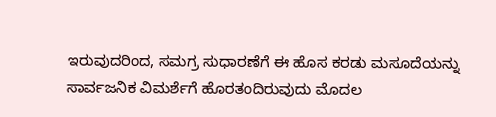ಇರುವುದರಿಂದ, ಸಮಗ್ರ ಸುಧಾರಣೆಗೆ ಈ ಹೊಸ ಕರಡು ಮಸೂದೆಯನ್ನು ಸಾರ್ವಜನಿಕ ವಿಮರ್ಶೆಗೆ ಹೊರತಂದಿರುವುದು ಮೊದಲ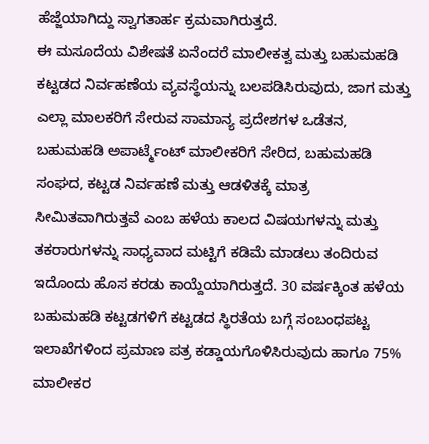ಹೆಜ್ಜೆಯಾಗಿದ್ದು ಸ್ವಾಗತಾರ್ಹ ಕ್ರಮವಾಗಿರುತ್ತದೆ.
ಈ ಮಸೂದೆಯ ವಿಶೇಷತೆ ಏನೆಂದರೆ ಮಾಲೀಕತ್ವ ಮತ್ತು ಬಹುಮಹಡಿ ಕಟ್ಟಡದ ನಿರ್ವಹಣೆಯ ವ್ಯವಸ್ಥೆಯನ್ನು ಬಲಪಡಿಸಿರುವುದು, ಜಾಗ ಮತ್ತು ಎಲ್ಲಾ ಮಾಲಕರಿಗೆ ಸೇರುವ ಸಾಮಾನ್ಯ ಪ್ರದೇಶಗಳ ಒಡೆತನ, ಬಹುಮಹಡಿ ಅಪಾರ್ಟ್ಮೆಂಟ್ ಮಾಲೀಕರಿಗೆ ಸೇರಿದ, ಬಹುಮಹಡಿ ಸಂಘದ, ಕಟ್ಟಡ ನಿರ್ವಹಣೆ ಮತ್ತು ಆಡಳಿತಕ್ಕೆ ಮಾತ್ರ ಸೀಮಿತವಾಗಿರುತ್ತವೆ ಎಂಬ ಹಳೆಯ ಕಾಲದ ವಿಷಯಗಳನ್ನು ಮತ್ತು ತಕರಾರುಗಳನ್ನು ಸಾಧ್ಯವಾದ ಮಟ್ಟಿಗೆ ಕಡಿಮೆ ಮಾಡಲು ತಂದಿರುವ ಇದೊಂದು ಹೊಸ ಕರಡು ಕಾಯ್ದೆಯಾಗಿರುತ್ತದೆ. 30 ವರ್ಷಕ್ಕಿಂತ ಹಳೆಯ ಬಹುಮಹಡಿ ಕಟ್ಟಡಗಳಿಗೆ ಕಟ್ಟಡದ ಸ್ಥಿರತೆಯ ಬಗ್ಗೆ ಸಂಬಂಧಪಟ್ಟ ಇಲಾಖೆಗಳಿಂದ ಪ್ರಮಾಣ ಪತ್ರ ಕಡ್ಡಾಯಗೊಳಿಸಿರುವುದು ಹಾಗೂ 75% ಮಾಲೀಕರ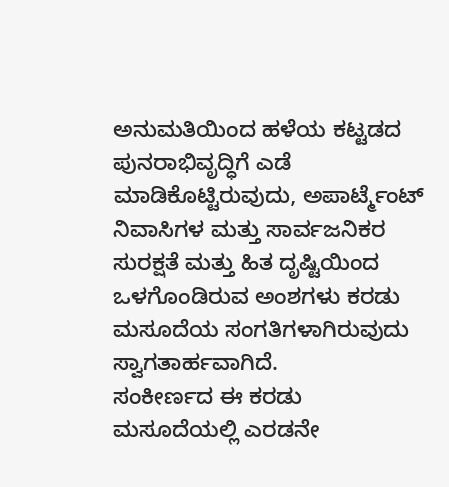ಅನುಮತಿಯಿಂದ ಹಳೆಯ ಕಟ್ಟಡದ ಪುನರಾಭಿವೃದ್ಧಿಗೆ ಎಡೆ ಮಾಡಿಕೊಟ್ಟಿರುವುದು, ಅಪಾರ್ಟ್ಮೆಂಟ್ ನಿವಾಸಿಗಳ ಮತ್ತು ಸಾರ್ವಜನಿಕರ ಸುರಕ್ಷತೆ ಮತ್ತು ಹಿತ ದೃಷ್ಟಿಯಿಂದ ಒಳಗೊಂಡಿರುವ ಅಂಶಗಳು ಕರಡು ಮಸೂದೆಯ ಸಂಗತಿಗಳಾಗಿರುವುದು ಸ್ವಾಗತಾರ್ಹವಾಗಿದೆ.
ಸಂಕೀರ್ಣದ ಈ ಕರಡು ಮಸೂದೆಯಲ್ಲಿ ಎರಡನೇ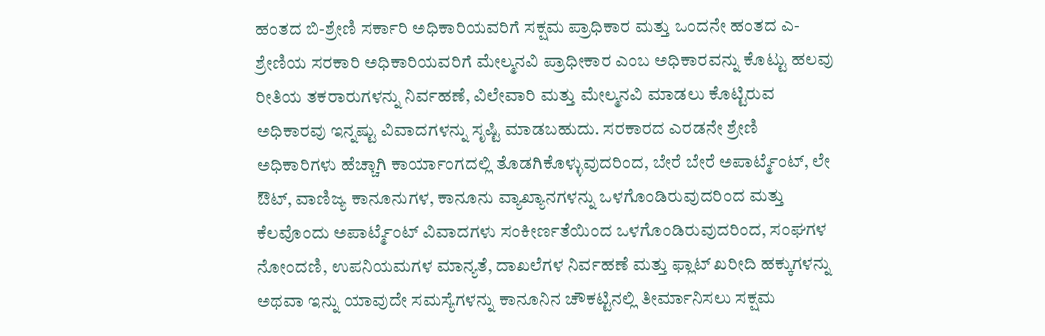ಹಂತದ ಬಿ-ಶ್ರೇಣಿ ಸರ್ಕಾರಿ ಅಧಿಕಾರಿಯವರಿಗೆ ಸಕ್ಷಮ ಪ್ರಾಧಿಕಾರ ಮತ್ತು ಒಂದನೇ ಹಂತದ ಎ-ಶ್ರೇಣಿಯ ಸರಕಾರಿ ಅಧಿಕಾರಿಯವರಿಗೆ ಮೇಲ್ಮನವಿ ಪ್ರಾಧೀಕಾರ ಎಂಬ ಅಧಿಕಾರವನ್ನು ಕೊಟ್ಟು ಹಲವು ರೀತಿಯ ತಕರಾರುಗಳನ್ನು ನಿರ್ವಹಣೆ, ವಿಲೇವಾರಿ ಮತ್ತು ಮೇಲ್ಮನವಿ ಮಾಡಲು ಕೊಟ್ಟಿರುವ ಅಧಿಕಾರವು ಇನ್ನಷ್ಟು ವಿವಾದಗಳನ್ನು ಸೃಷ್ಟಿ ಮಾಡಬಹುದು. ಸರಕಾರದ ಎರಡನೇ ಶ್ರೇಣಿ ಅಧಿಕಾರಿಗಳು ಹೆಚ್ಚಾಗಿ ಕಾರ್ಯಾಂಗದಲ್ಲಿ ತೊಡಗಿಕೊಳ್ಳುವುದರಿಂದ, ಬೇರೆ ಬೇರೆ ಅಪಾರ್ಟ್ಮೆಂಟ್, ಲೇ ಔಟ್, ವಾಣಿಜ್ಯ ಕಾನೂನುಗಳ, ಕಾನೂನು ವ್ಯಾಖ್ಯಾನಗಳನ್ನು ಒಳಗೊಂಡಿರುವುದರಿಂದ ಮತ್ತು ಕೆಲವೊಂದು ಅಪಾರ್ಟ್ಮೆಂಟ್ ವಿವಾದಗಳು ಸಂಕೀರ್ಣತೆಯಿಂದ ಒಳಗೊಂಡಿರುವುದರಿಂದ, ಸಂಘಗಳ ನೋಂದಣಿ, ಉಪನಿಯಮಗಳ ಮಾನ್ಯತೆ, ದಾಖಲೆಗಳ ನಿರ್ವಹಣೆ ಮತ್ತು ಫ್ಲಾಟ್ ಖರೀದಿ ಹಕ್ಕುಗಳನ್ನು ಅಥವಾ ಇನ್ನು ಯಾವುದೇ ಸಮಸ್ಯೆಗಳನ್ನು ಕಾನೂನಿನ ಚೌಕಟ್ಟಿನಲ್ಲಿ ತೀರ್ಮಾನಿಸಲು ಸಕ್ಷಮ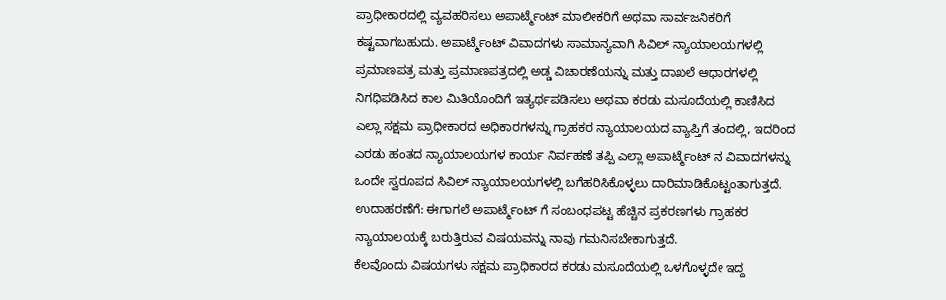ಪ್ರಾಧೀಕಾರದಲ್ಲಿ ವ್ಯವಹರಿಸಲು ಅಪಾರ್ಟ್ಮೆಂಟ್ ಮಾಲೀಕರಿಗೆ ಅಥವಾ ಸಾರ್ವಜನಿಕರಿಗೆ ಕಷ್ಟವಾಗಬಹುದು. ಅಪಾರ್ಟ್ಮೆಂಟ್ ವಿವಾದಗಳು ಸಾಮಾನ್ಯವಾಗಿ ಸಿವಿಲ್ ನ್ಯಾಯಾಲಯಗಳಲ್ಲಿ ಪ್ರಮಾಣಪತ್ರ ಮತ್ತು ಪ್ರಮಾಣಪತ್ರದಲ್ಲಿ ಅಡ್ಡ ವಿಚಾರಣೆಯನ್ನು ಮತ್ತು ದಾಖಲೆ ಆಧಾರಗಳಲ್ಲಿ ನಿಗಧಿಪಡಿಸಿದ ಕಾಲ ಮಿತಿಯೊಂದಿಗೆ ಇತ್ಯರ್ಥಪಡಿಸಲು ಅಥವಾ ಕರಡು ಮಸೂದೆಯಲ್ಲಿ ಕಾಣಿಸಿದ ಎಲ್ಲಾ ಸಕ್ಷಮ ಪ್ರಾಧೀಕಾರದ ಅಧಿಕಾರಗಳನ್ನು ಗ್ರಾಹಕರ ನ್ಯಾಯಾಲಯದ ವ್ಯಾಪ್ತಿಗೆ ತಂದಲ್ಲಿ, ಇದರಿಂದ ಎರಡು ಹಂತದ ನ್ಯಾಯಾಲಯಗಳ ಕಾರ್ಯ ನಿರ್ವಹಣೆ ತಪ್ಪಿ ಎಲ್ಲಾ ಅಪಾರ್ಟ್ಮೆಂಟ್ ನ ವಿವಾದಗಳನ್ನು ಒಂದೇ ಸ್ವರೂಪದ ಸಿವಿಲ್ ನ್ಯಾಯಾಲಯಗಳಲ್ಲಿ ಬಗೆಹರಿಸಿಕೊಳ್ಳಲು ದಾರಿಮಾಡಿಕೊಟ್ಟಂತಾಗುತ್ತದೆ. ಉದಾಹರಣೆಗೆ: ಈಗಾಗಲೆ ಅಪಾರ್ಟ್ಮೆಂಟ್ ಗೆ ಸಂಬಂಧಪಟ್ಟ ಹೆಚ್ಚಿನ ಪ್ರಕರಣಗಳು ಗ್ರಾಹಕರ ನ್ಯಾಯಾಲಯಕ್ಕೆ ಬರುತ್ತಿರುವ ವಿಷಯವನ್ನು ನಾವು ಗಮನಿಸಬೇಕಾಗುತ್ತದೆ.
ಕೆಲವೊಂದು ವಿಷಯಗಳು ಸಕ್ಷಮ ಪ್ರಾಧಿಕಾರದ ಕರಡು ಮಸೂದೆಯಲ್ಲಿ ಒಳಗೊಳ್ಳದೇ ಇದ್ದ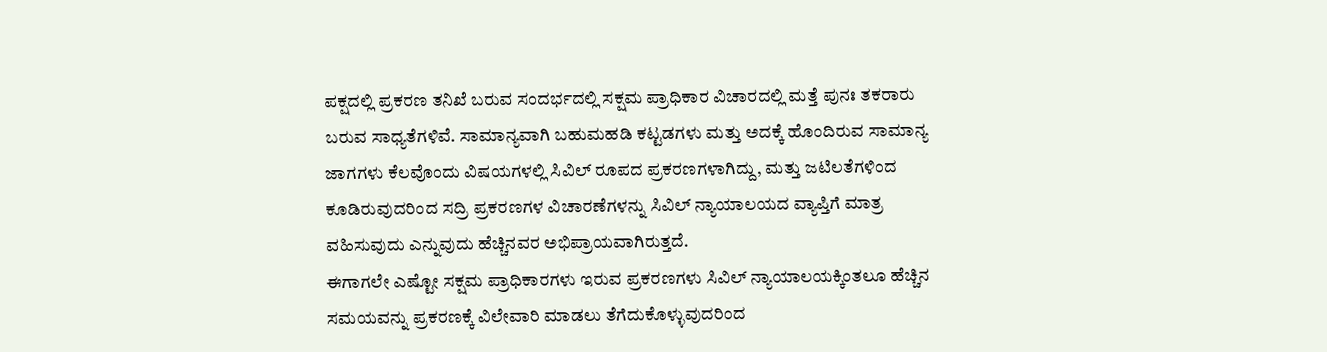ಪಕ್ಷದಲ್ಲಿ ಪ್ರಕರಣ ತನಿಖೆ ಬರುವ ಸಂದರ್ಭದಲ್ಲಿ ಸಕ್ಷಮ ಪ್ರಾಧಿಕಾರ ವಿಚಾರದಲ್ಲಿ ಮತ್ತೆ ಪುನಃ ತಕರಾರು ಬರುವ ಸಾಧ್ಯತೆಗಳಿವೆ. ಸಾಮಾನ್ಯವಾಗಿ ಬಹುಮಹಡಿ ಕಟ್ಟಡಗಳು ಮತ್ತು ಅದಕ್ಕೆ ಹೊಂದಿರುವ ಸಾಮಾನ್ಯ ಜಾಗಗಳು ಕೆಲವೊಂದು ವಿಷಯಗಳಲ್ಲಿ ಸಿವಿಲ್ ರೂಪದ ಪ್ರಕರಣಗಳಾಗಿದ್ದು, ಮತ್ತು ಜಟಿಲತೆಗಳಿಂದ ಕೂಡಿರುವುದರಿಂದ ಸದ್ರಿ ಪ್ರಕರಣಗಳ ವಿಚಾರಣೆಗಳನ್ನು ಸಿವಿಲ್ ನ್ಯಾಯಾಲಯದ ವ್ಯಾಪ್ತಿಗೆ ಮಾತ್ರ ವಹಿಸುವುದು ಎನ್ನುವುದು ಹೆಚ್ಚಿನವರ ಅಭಿಪ್ರಾಯವಾಗಿರುತ್ತದೆ.
ಈಗಾಗಲೇ ಎಷ್ಟೋ ಸಕ್ಷಮ ಪ್ರಾಧಿಕಾರಗಳು ಇರುವ ಪ್ರಕರಣಗಳು ಸಿವಿಲ್ ನ್ಯಾಯಾಲಯಕ್ಕಿಂತಲೂ ಹೆಚ್ಚಿನ ಸಮಯವನ್ನು ಪ್ರಕರಣಕ್ಕೆ ವಿಲೇವಾರಿ ಮಾಡಲು ತೆಗೆದುಕೊಳ್ಳುವುದರಿಂದ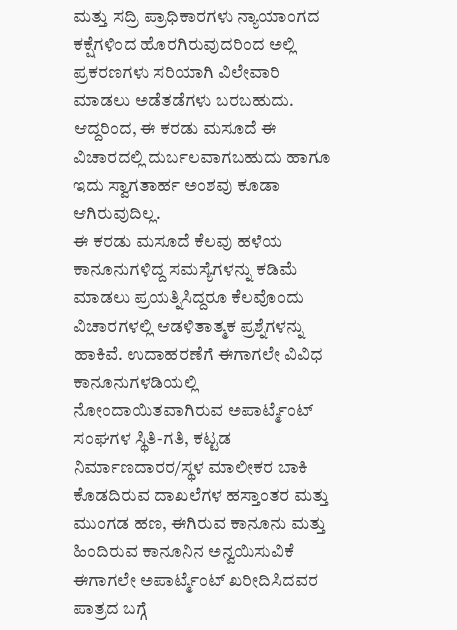ಮತ್ತು ಸದ್ರಿ ಪ್ರಾಧಿಕಾರಗಳು ನ್ಯಾಯಾಂಗದ ಕಕ್ಷೆಗಳಿಂದ ಹೊರಗಿರುವುದರಿಂದ ಅಲ್ಲಿ ಪ್ರಕರಣಗಳು ಸರಿಯಾಗಿ ವಿಲೇವಾರಿ ಮಾಡಲು ಅಡೆತಡೆಗಳು ಬರಬಹುದು. ಆದ್ದರಿಂದ, ಈ ಕರಡು ಮಸೂದೆ ಈ ವಿಚಾರದಲ್ಲಿ ದುರ್ಬಲವಾಗಬಹುದು ಹಾಗೂ ಇದು ಸ್ವಾಗತಾರ್ಹ ಅಂಶವು ಕೂಡಾ ಆಗಿರುವುದಿಲ್ಲ.
ಈ ಕರಡು ಮಸೂದೆ ಕೆಲವು ಹಳೆಯ ಕಾನೂನುಗಳಿದ್ದ ಸಮಸ್ಯೆಗಳನ್ನು ಕಡಿಮೆ ಮಾಡಲು ಪ್ರಯತ್ನಿಸಿದ್ದರೂ ಕೆಲವೊಂದು ವಿಚಾರಗಳಲ್ಲಿ ಆಡಳಿತಾತ್ಮಕ ಪ್ರಶ್ನೆಗಳನ್ನು ಹಾಕಿವೆ. ಉದಾಹರಣೆಗೆ ಈಗಾಗಲೇ ವಿವಿಧ ಕಾನೂನುಗಳಡಿಯಲ್ಲಿ ನೋಂದಾಯಿತವಾಗಿರುವ ಅಪಾರ್ಟ್ಮೆಂಟ್ ಸಂಘಗಳ ಸ್ಥಿತಿ-ಗತಿ, ಕಟ್ಟಡ ನಿರ್ಮಾಣದಾರರ/ಸ್ಥಳ ಮಾಲೀಕರ ಬಾಕಿ ಕೊಡದಿರುವ ದಾಖಲೆಗಳ ಹಸ್ತಾಂತರ ಮತ್ತು ಮುಂಗಡ ಹಣ, ಈಗಿರುವ ಕಾನೂನು ಮತ್ತು ಹಿಂದಿರುವ ಕಾನೂನಿನ ಅನ್ವಯಿಸುವಿಕೆ ಈಗಾಗಲೇ ಅಪಾರ್ಟ್ಮೆಂಟ್ ಖರೀದಿಸಿದವರ ಪಾತ್ರದ ಬಗ್ಗೆ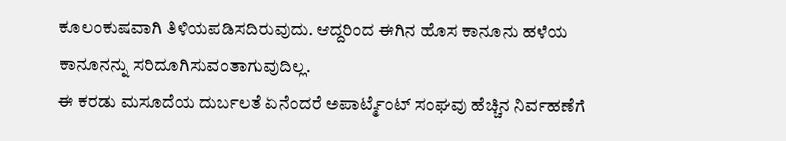ಕೂಲಂಕುಷವಾಗಿ ತಿಳಿಯಪಡಿಸದಿರುವುದು. ಆದ್ದರಿಂದ ಈಗಿನ ಹೊಸ ಕಾನೂನು ಹಳೆಯ ಕಾನೂನನ್ನು ಸರಿದೂಗಿಸುವಂತಾಗುವುದಿಲ್ಲ.
ಈ ಕರಡು ಮಸೂದೆಯ ದುರ್ಬಲತೆ ಏನೆಂದರೆ ಅಪಾರ್ಟ್ಮೆಂಟ್ ಸಂಘವು ಹೆಚ್ಚಿನ ನಿರ್ವಹಣೆಗೆ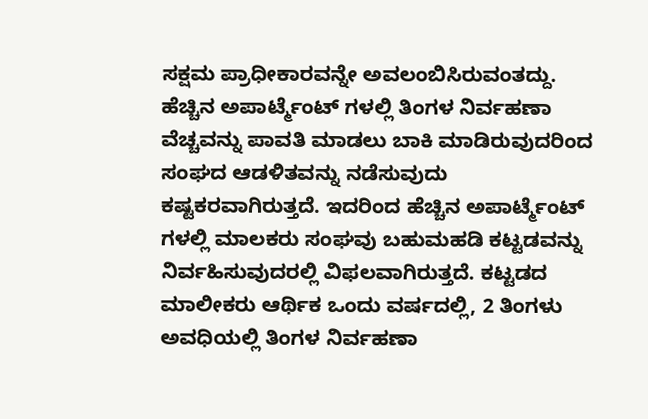ಸಕ್ಷಮ ಪ್ರಾಧೀಕಾರವನ್ನೇ ಅವಲಂಬಿಸಿರುವಂತದ್ದು. ಹೆಚ್ಚಿನ ಅಪಾರ್ಟ್ಮೆಂಟ್ ಗಳಲ್ಲಿ ತಿಂಗಳ ನಿರ್ವಹಣಾ ವೆಚ್ಚವನ್ನು ಪಾವತಿ ಮಾಡಲು ಬಾಕಿ ಮಾಡಿರುವುದರಿಂದ ಸಂಘದ ಆಡಳಿತವನ್ನು ನಡೆಸುವುದು ಕಷ್ಟಕರವಾಗಿರುತ್ತದೆ. ಇದರಿಂದ ಹೆಚ್ಚಿನ ಅಪಾರ್ಟ್ಮೆಂಟ್ ಗಳಲ್ಲಿ ಮಾಲಕರು ಸಂಘವು ಬಹುಮಹಡಿ ಕಟ್ಟಡವನ್ನು ನಿರ್ವಹಿಸುವುದರಲ್ಲಿ ವಿಫಲವಾಗಿರುತ್ತದೆ. ಕಟ್ಟಡದ ಮಾಲೀಕರು ಆರ್ಥಿಕ ಒಂದು ವರ್ಷದಲ್ಲಿ, 2 ತಿಂಗಳು ಅವಧಿಯಲ್ಲಿ ತಿಂಗಳ ನಿರ್ವಹಣಾ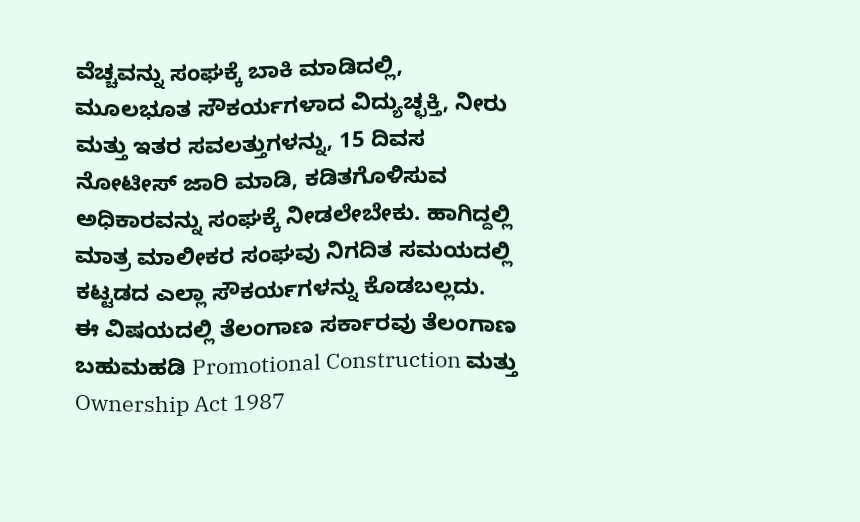ವೆಚ್ಚವನ್ನು ಸಂಘಕ್ಕೆ ಬಾಕಿ ಮಾಡಿದಲ್ಲಿ, ಮೂಲಭೂತ ಸೌಕರ್ಯಗಳಾದ ವಿದ್ಯುಚ್ಛಕ್ತಿ, ನೀರು ಮತ್ತು ಇತರ ಸವಲತ್ತುಗಳನ್ನು, 15 ದಿವಸ ನೋಟೀಸ್ ಜಾರಿ ಮಾಡಿ, ಕಡಿತಗೊಳಿಸುವ ಅಧಿಕಾರವನ್ನು ಸಂಘಕ್ಕೆ ನೀಡಲೇಬೇಕು. ಹಾಗಿದ್ದಲ್ಲಿ ಮಾತ್ರ ಮಾಲೀಕರ ಸಂಘವು ನಿಗದಿತ ಸಮಯದಲ್ಲಿ ಕಟ್ಟಡದ ಎಲ್ಲಾ ಸೌಕರ್ಯಗಳನ್ನು ಕೊಡಬಲ್ಲದು.
ಈ ವಿಷಯದಲ್ಲಿ ತೆಲಂಗಾಣ ಸರ್ಕಾರವು ತೆಲಂಗಾಣ ಬಹುಮಹಡಿ Promotional Construction ಮತ್ತು Ownership Act 1987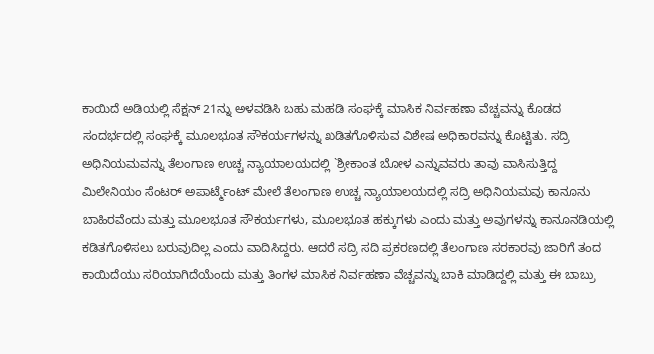ಕಾಯಿದೆ ಅಡಿಯಲ್ಲಿ ಸೆಕ್ಷನ್ 21ನ್ನು ಅಳವಡಿಸಿ ಬಹು ಮಹಡಿ ಸಂಘಕ್ಕೆ ಮಾಸಿಕ ನಿರ್ವಹಣಾ ವೆಚ್ಚವನ್ನು ಕೊಡದ ಸಂದರ್ಭದಲ್ಲಿ ಸಂಘಕ್ಕೆ ಮೂಲಭೂತ ಸೌಕರ್ಯಗಳನ್ನು ಖಡಿತಗೊಳಿಸುವ ವಿಶೇಷ ಅಧಿಕಾರವನ್ನು ಕೊಟ್ಟಿತು. ಸದ್ರಿ ಅಧಿನಿಯಮವನ್ನು ತೆಲಂಗಾಣ ಉಚ್ಚ ನ್ಯಾಯಾಲಯದಲ್ಲಿ `ಶ್ರೀಕಾಂತ ಬೋಳ ಎನ್ನುವವರು ತಾವು ವಾಸಿಸುತ್ತಿದ್ದ ಮಿಲೇನಿಯಂ ಸೆಂಟರ್ ಅಪಾರ್ಟ್ಮೆಂಟ್ ಮೇಲೆ ತೆಲಂಗಾಣ ಉಚ್ಚ ನ್ಯಾಯಾಲಯದಲ್ಲಿ ಸದ್ರಿ ಅಧಿನಿಯಮವು ಕಾನೂನು ಬಾಹಿರವೆಂದು ಮತ್ತು ಮೂಲಭೂತ ಸೌಕರ್ಯಗಳು, ಮೂಲಭೂತ ಹಕ್ಕುಗಳು ಎಂದು ಮತ್ತು ಅವುಗಳನ್ನು ಕಾನೂನಡಿಯಲ್ಲಿ ಕಡಿತಗೊಳಿಸಲು ಬರುವುದಿಲ್ಲ ಎಂದು ವಾದಿಸಿದ್ದರು. ಆದರೆ ಸದ್ರಿ ಸದಿ ಪ್ರಕರಣದಲ್ಲಿ ತೆಲಂಗಾಣ ಸರಕಾರವು ಜಾರಿಗೆ ತಂದ ಕಾಯಿದೆಯು ಸರಿಯಾಗಿದೆಯೆಂದು ಮತ್ತು ತಿಂಗಳ ಮಾಸಿಕ ನಿರ್ವಹಣಾ ವೆಚ್ಚವನ್ನು ಬಾಕಿ ಮಾಡಿದ್ದಲ್ಲಿ ಮತ್ತು ಈ ಬಾಬ್ರು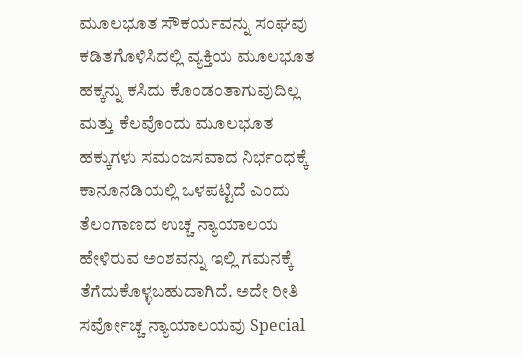ಮೂಲಭೂತ ಸೌಕರ್ಯವನ್ನು ಸಂಘವು ಕಡಿತಗೊಳಿಸಿದಲ್ಲಿ ವ್ಯಕ್ತಿಯ ಮೂಲಭೂತ ಹಕ್ಕನ್ನು ಕಸಿದು ಕೊಂಡಂತಾಗುವುದಿಲ್ಲ ಮತ್ತು ಕೆಲವೊಂದು ಮೂಲಭೂತ ಹಕ್ಕುಗಳು ಸಮಂಜಸವಾದ ನಿರ್ಭಂಧಕ್ಕೆ ಕಾನೂನಡಿಯಲ್ಲಿ ಒಳಪಟ್ಟಿದೆ ಎಂದು ತೆಲಂಗಾಣದ ಉಚ್ಚ ನ್ಯಾಯಾಲಯ ಹೇಳಿರುವ ಅಂಶವನ್ನು ಇಲ್ಲಿ ಗಮನಕ್ಕೆ ತೆಗೆದುಕೊಳ್ಳಬಹುದಾಗಿದೆ. ಅದೇ ರೀತಿ ಸರ್ವೋಚ್ಚ ನ್ಯಾಯಾಲಯವು Special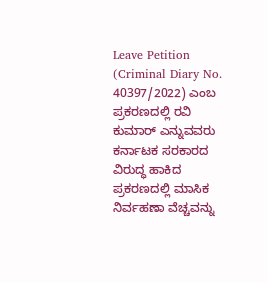Leave Petition (Criminal Diary No. 40397/2022) ಎಂಬ ಪ್ರಕರಣದಲ್ಲಿ ರವಿ ಕುಮಾರ್ ಎನ್ನುವವರು ಕರ್ನಾಟಕ ಸರಕಾರದ ವಿರುದ್ಧ ಹಾಕಿದ ಪ್ರಕರಣದಲ್ಲಿ ಮಾಸಿಕ ನಿರ್ವಹಣಾ ವೆಚ್ಚವನ್ನು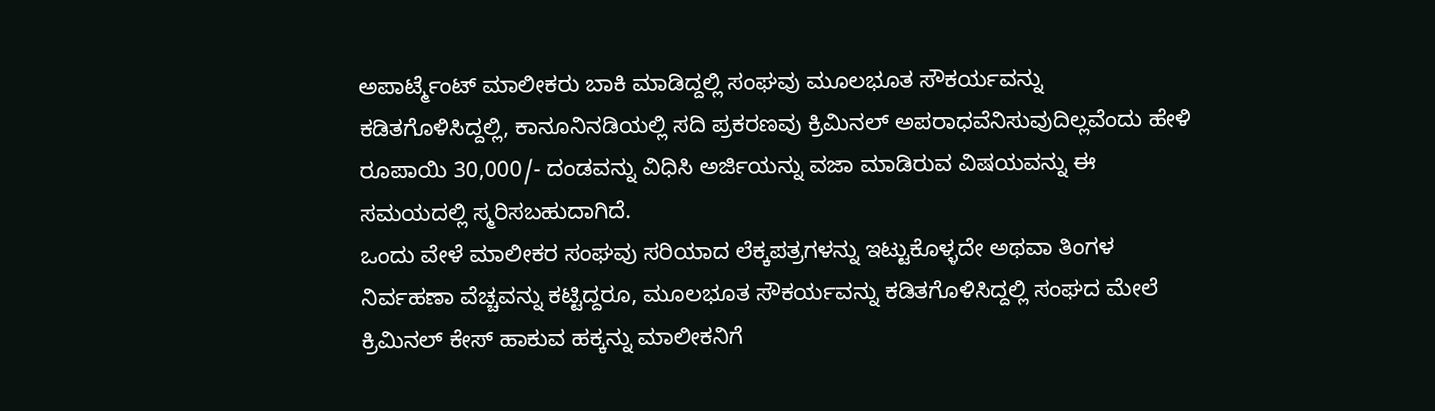ಅಪಾರ್ಟ್ಮೆಂಟ್ ಮಾಲೀಕರು ಬಾಕಿ ಮಾಡಿದ್ದಲ್ಲಿ ಸಂಘವು ಮೂಲಭೂತ ಸೌಕರ್ಯವನ್ನು ಕಡಿತಗೊಳಿಸಿದ್ದಲ್ಲಿ, ಕಾನೂನಿನಡಿಯಲ್ಲಿ ಸದಿ ಪ್ರಕರಣವು ಕ್ರಿಮಿನಲ್ ಅಪರಾಧವೆನಿಸುವುದಿಲ್ಲವೆಂದು ಹೇಳಿ ರೂಪಾಯಿ 30,000/- ದಂಡವನ್ನು ವಿಧಿಸಿ ಅರ್ಜಿಯನ್ನು ವಜಾ ಮಾಡಿರುವ ವಿಷಯವನ್ನು ಈ ಸಮಯದಲ್ಲಿ ಸ್ಮರಿಸಬಹುದಾಗಿದೆ.
ಒಂದು ವೇಳೆ ಮಾಲೀಕರ ಸಂಘವು ಸರಿಯಾದ ಲೆಕ್ಕಪತ್ರಗಳನ್ನು ಇಟ್ಟುಕೊಳ್ಳದೇ ಅಥವಾ ತಿಂಗಳ ನಿರ್ವಹಣಾ ವೆಚ್ಚವನ್ನು ಕಟ್ಟಿದ್ದರೂ, ಮೂಲಭೂತ ಸೌಕರ್ಯವನ್ನು ಕಡಿತಗೊಳಿಸಿದ್ದಲ್ಲಿ ಸಂಘದ ಮೇಲೆ ಕ್ರಿಮಿನಲ್ ಕೇಸ್ ಹಾಕುವ ಹಕ್ಕನ್ನು ಮಾಲೀಕನಿಗೆ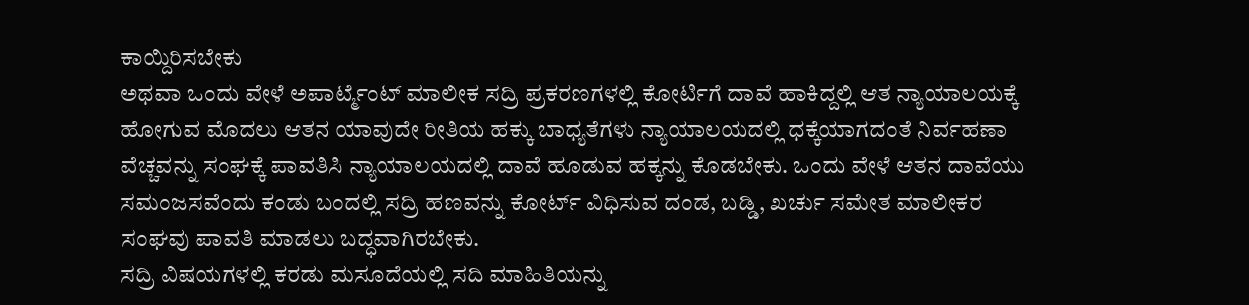ಕಾಯ್ದಿರಿಸಬೇಕು
ಅಥವಾ ಒಂದು ವೇಳೆ ಅಪಾರ್ಟ್ಮೆಂಟ್ ಮಾಲೀಕ ಸದ್ರಿ ಪ್ರಕರಣಗಳಲ್ಲಿ ಕೋರ್ಟಿಗೆ ದಾವೆ ಹಾಕಿದ್ದಲ್ಲಿ ಆತ ನ್ಯಾಯಾಲಯಕ್ಕೆ ಹೋಗುವ ಮೊದಲು ಆತನ ಯಾವುದೇ ರೀತಿಯ ಹಕ್ಕು ಬಾಧ್ಯತೆಗಳು ನ್ಯಾಯಾಲಯದಲ್ಲಿ ಧಕ್ಕೆಯಾಗದಂತೆ ನಿರ್ವಹಣಾ ವೆಚ್ಚವನ್ನು ಸಂಘಕ್ಕೆ ಪಾವತಿಸಿ ನ್ಯಾಯಾಲಯದಲ್ಲಿ ದಾವೆ ಹೂಡುವ ಹಕ್ಕನ್ನು ಕೊಡಬೇಕು. ಒಂದು ವೇಳೆ ಆತನ ದಾವೆಯು ಸಮಂಜಸವೆಂದು ಕಂಡು ಬಂದಲ್ಲಿ ಸದ್ರಿ ಹಣವನ್ನು ಕೋರ್ಟ್ ವಿಧಿಸುವ ದಂಡ, ಬಡ್ಡಿ, ಖರ್ಚು ಸಮೇತ ಮಾಲೀಕರ ಸಂಘವು ಪಾವತಿ ಮಾಡಲು ಬದ್ಧವಾಗಿರಬೇಕು.
ಸದ್ರಿ ವಿಷಯಗಳಲ್ಲಿ ಕರಡು ಮಸೂದೆಯಲ್ಲಿ ಸದಿ ಮಾಹಿತಿಯನ್ನು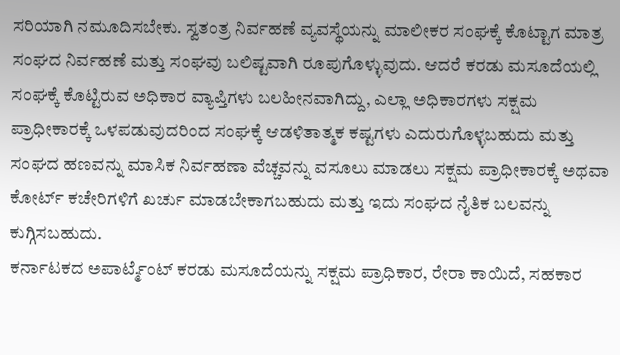ಸರಿಯಾಗಿ ನಮೂದಿಸಬೇಕು. ಸ್ವತಂತ್ರ ನಿರ್ವಹಣೆ ವ್ಯವಸ್ಥೆಯನ್ನು ಮಾಲೀಕರ ಸಂಘಕ್ಕೆ ಕೊಟ್ಟಾಗ ಮಾತ್ರ ಸಂಘದ ನಿರ್ವಹಣೆ ಮತ್ತು ಸಂಘವು ಬಲಿಷ್ಟವಾಗಿ ರೂಪುಗೊಳ್ಳುವುದು. ಆದರೆ ಕರಡು ಮಸೂದೆಯಲ್ಲಿ ಸಂಘಕ್ಕೆ ಕೊಟ್ಟಿರುವ ಅಧಿಕಾರ ವ್ಯಾಪ್ತಿಗಳು ಬಲಹೀನವಾಗಿದ್ದು, ಎಲ್ಲಾ ಅಧಿಕಾರಗಳು ಸಕ್ಷಮ ಪ್ರಾಧೀಕಾರಕ್ಕೆ ಒಳಪಡುವುದರಿಂದ ಸಂಘಕ್ಕೆ ಆಡಳಿತಾತ್ಮಕ ಕಷ್ಟಗಳು ಎದುರುಗೊಳ್ಳಬಹುದು ಮತ್ತು ಸಂಘದ ಹಣವನ್ನು ಮಾಸಿಕ ನಿರ್ವಹಣಾ ವೆಚ್ಚವನ್ನು ವಸೂಲು ಮಾಡಲು ಸಕ್ಷಮ ಪ್ರಾಧೀಕಾರಕ್ಕೆ ಅಥವಾ ಕೋರ್ಟ್ ಕಚೇರಿಗಳಿಗೆ ಖರ್ಚು ಮಾಡಬೇಕಾಗಬಹುದು ಮತ್ತು ಇದು ಸಂಘದ ನೈತಿಕ ಬಲವನ್ನು ಕುಗ್ಗಿಸಬಹುದು.
ಕರ್ನಾಟಕದ ಅಪಾರ್ಟ್ಮೆಂಟ್ ಕರಡು ಮಸೂದೆಯನ್ನು ಸಕ್ಷಮ ಪ್ರಾಧಿಕಾರ, ರೇರಾ ಕಾಯಿದೆ, ಸಹಕಾರ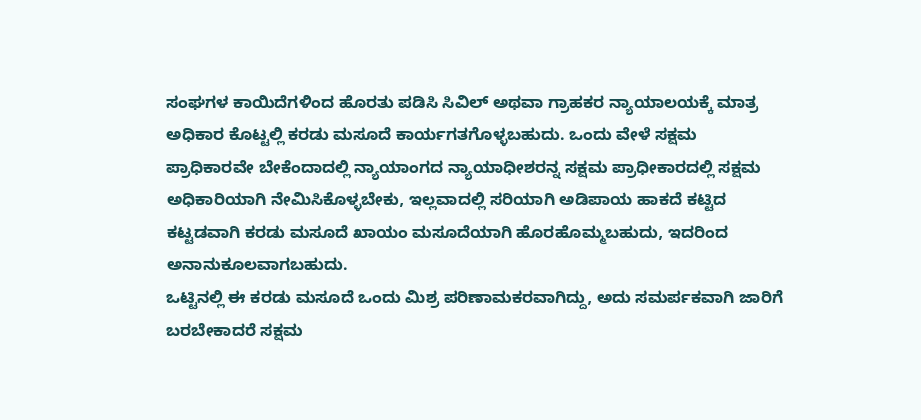ಸಂಘಗಳ ಕಾಯಿದೆಗಳಿಂದ ಹೊರತು ಪಡಿಸಿ ಸಿವಿಲ್ ಅಥವಾ ಗ್ರಾಹಕರ ನ್ಯಾಯಾಲಯಕ್ಕೆ ಮಾತ್ರ ಅಧಿಕಾರ ಕೊಟ್ಟಲ್ಲಿ ಕರಡು ಮಸೂದೆ ಕಾರ್ಯಗತಗೊಳ್ಳಬಹುದು. ಒಂದು ವೇಳೆ ಸಕ್ಷಮ ಪ್ರಾಧಿಕಾರವೇ ಬೇಕೆಂದಾದಲ್ಲಿ ನ್ಯಾಯಾಂಗದ ನ್ಯಾಯಾಧೀಶರನ್ನ ಸಕ್ಷಮ ಪ್ರಾಧೀಕಾರದಲ್ಲಿ ಸಕ್ಷಮ ಅಧಿಕಾರಿಯಾಗಿ ನೇಮಿಸಿಕೊಳ್ಳಬೇಕು, ಇಲ್ಲವಾದಲ್ಲಿ ಸರಿಯಾಗಿ ಅಡಿಪಾಯ ಹಾಕದೆ ಕಟ್ಟಿದ ಕಟ್ಟಡವಾಗಿ ಕರಡು ಮಸೂದೆ ಖಾಯಂ ಮಸೂದೆಯಾಗಿ ಹೊರಹೊಮ್ಮಬಹುದು, ಇದರಿಂದ ಅನಾನುಕೂಲವಾಗಬಹುದು.
ಒಟ್ಟಿನಲ್ಲಿ ಈ ಕರಡು ಮಸೂದೆ ಒಂದು ಮಿಶ್ರ ಪರಿಣಾಮಕರವಾಗಿದ್ದು, ಅದು ಸಮರ್ಪಕವಾಗಿ ಜಾರಿಗೆ ಬರಬೇಕಾದರೆ ಸಕ್ಷಮ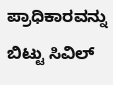ಪ್ರಾಧಿಕಾರವನ್ನು ಬಿಟ್ಟು ಸಿವಿಲ್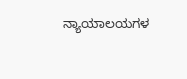ನ್ಯಾಯಾಲಯಗಳ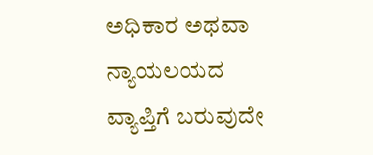ಅಧಿಕಾರ ಅಥವಾ ನ್ಯಾಯಲಯದ ವ್ಯಾಪ್ತಿಗೆ ಬರುವುದೇ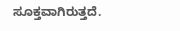ಸೂಕ್ತವಾಗಿರುತ್ತದೆ.